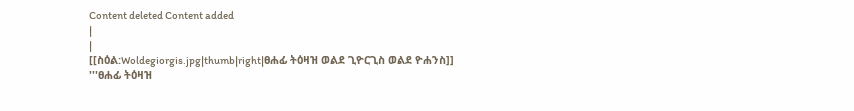Content deleted Content added
|
|
[[ስዕል:Woldegiorgis.jpg|thumb|right|ፀሐፊ ትዕዛዝ ወልደ ጊዮርጊስ ወልደ ዮሐንስ]]
'''ፀሐፊ ትዕዛዝ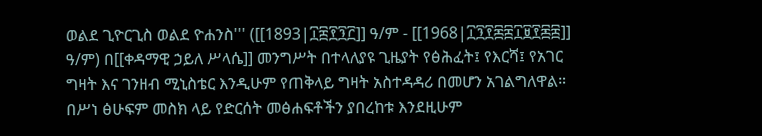ወልደ ጊዮርጊስ ወልደ ዮሐንስ''' ([[1893|፲፰፻፺፫]] ዓ/ም - [[1968|፲፺፻፷፰፲፱፻፷፰]] ዓ/ም) በ[[ቀዳማዊ ኃይለ ሥላሴ]] መንግሥት በተላለያዩ ጊዜያት የፅሕፈት፤ የእርሻ፤ የአገር ግዛት እና ገንዘብ ሚኒስቴር እንዲሁም የጠቅላይ ግዛት አስተዳዳሪ በመሆን አገልግለዋል። በሥነ ፅሁፍም መስክ ላይ የድርሰት መፅሐፍቶችን ያበረከቱ እንደዚሁም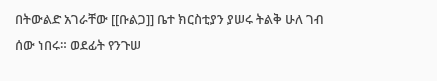በትውልድ አገራቸው [[ቡልጋ]] ቤተ ክርስቲያን ያሠሩ ትልቅ ሁለ ገብ ሰው ነበሩ። ወደፊት የንጉሠ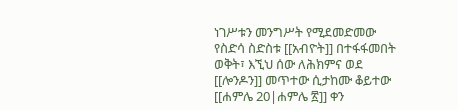ነገሥቱን መንግሥት የሚደመድመው የስድሳ ስድስቱ [[አብዮት]] በተፋፋመበት ወቅት፣ እኚህ ሰው ለሕክምና ወደ [[ሎንዶን]] መጥተው ሲታከሙ ቆይተው [[ሐምሌ 20|ሐምሌ ፳]] ቀን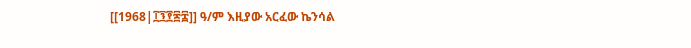[[1968|፲፺፻፷፰]] ዓ/ም እዚያው አርፈው ኬንሳል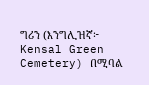ግሪን (እንግሊዝኛ፦ Kensal Green Cemetery) በሚባል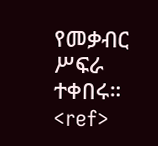የመቃብር ሥፍራ ተቀበሩ። <ref>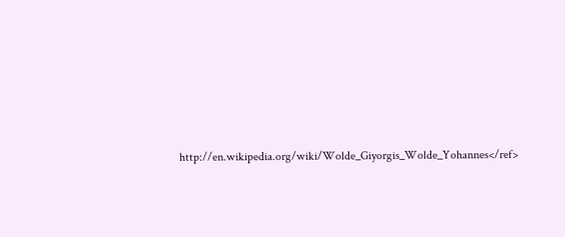http://en.wikipedia.org/wiki/Wolde_Giyorgis_Wolde_Yohannes</ref>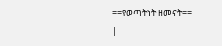==የወጣትነት ዘመናት==
|